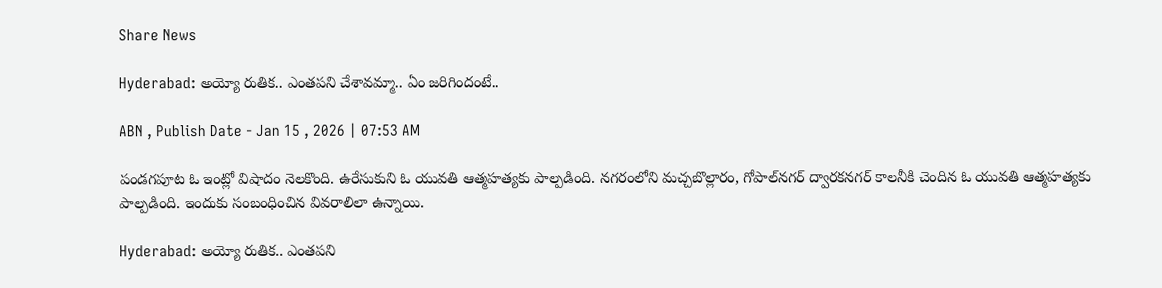Share News

Hyderabad: అయ్యో రుతిక.. ఎంతపని చేశావమ్మా.. ఏం జరిగిందంటే..

ABN , Publish Date - Jan 15 , 2026 | 07:53 AM

పండగపూట ఓ ఇంట్లో విషాదం నెలకొంది. ఉరేసుకుని ఓ యువతి ఆత్మహత్యకు పాల్పడింది. నగరంలోని మచ్చబొల్లారం, గోపాల్‌నగర్‌ ద్వారకనగర్‌ కాలనీకి చెందిన ఓ యువతి ఆత్మహత్యకు పాల్పడింది. ఇందుకు సంబంధించిన వివరాలిలా ఉన్నాయి.

Hyderabad: అయ్యో రుతిక.. ఎంతపని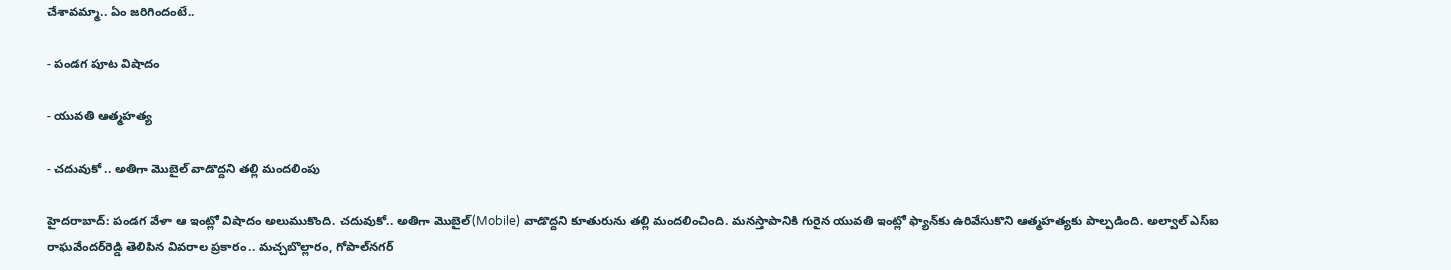చేశావమ్మా.. ఏం జరిగిందంటే..

- పండగ పూట విషాదం

- యువతి ఆత్మహత్య

- చదువుకో .. అతిగా మొబైల్‌ వాడొద్దని తల్లి మందలింపు

హైదరాబాద్: పండగ వేళా ఆ ఇంట్లో విషాదం అలుముకొంది. చదువుకో.. అతిగా మొబైల్‌(Mobile) వాడొద్దని కూతురును తల్లి మందలించింది. మనస్తాపానికి గురైన యువతి ఇంట్లో ఫ్యాన్‌కు ఉరివేసుకొని ఆత్మహత్యకు పాల్పడింది. అల్వాల్‌ ఎస్‌ఐ రాఘవేందర్‌రెడ్డి తెలిపిన వివరాల ప్రకారం.. మచ్చబొల్లారం, గోపాల్‌నగర్‌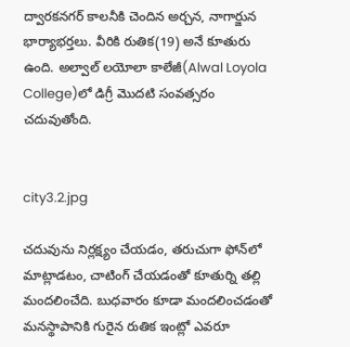ద్వారకనగర్‌ కాలనీకి చెందిన అర్చన, నాగార్జున భార్యాభర్తలు. వీరికి రుతిక(19) అనే కూతురు ఉంది. అల్వాల్‌ లయోలా కాలేజీ(Alwal Loyola College)లో డిగ్రీ మొదటి సంవత్సరం చదువుతోంది.


city3.2.jpg

చదువును నిర్లక్ష్యం చేయడం, తరుచుగా ఫోన్‌లో మాట్లాడటం, చాటింగ్‌ చేయడంతో కూతుర్ని తల్లి మందలించేది. బుధవారం కూడా మందలించడంతో మనస్థాపానికి గురైన రుతిక ఇంట్లో ఎవరూ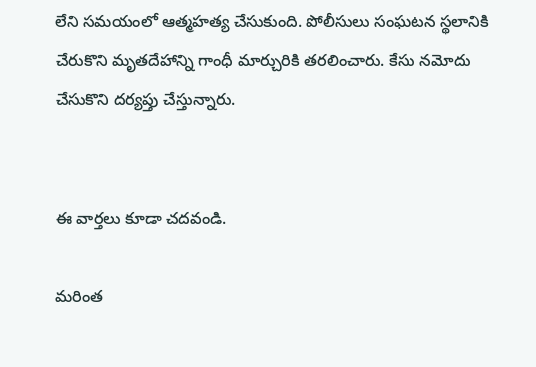లేని సమయంలో ఆత్మహత్య చేసుకుంది. పోలీసులు సంఘటన స్థలానికి చేరుకొని మృతదేహాన్ని గాంధీ మార్చురికి తరలించారు. కేసు నమోదు చేసుకొని దర్యప్తు చేస్తున్నారు.


ఈ వార్తలు కూడా చదవండి.

మరింత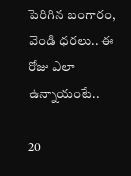పెరిగిన బంగారం, వెండి ధరలు.. ఈ రోజు ఎలా ఉన్నాయంటే..

20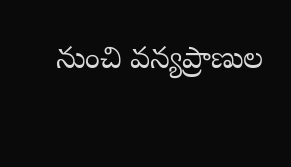నుంచి వన్యప్రాణుల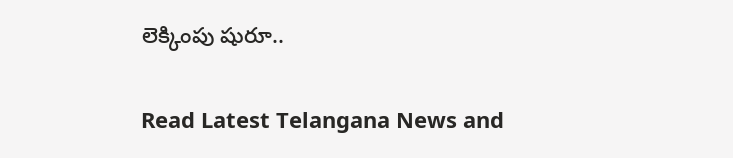లెక్కింపు షురూ..

Read Latest Telangana News and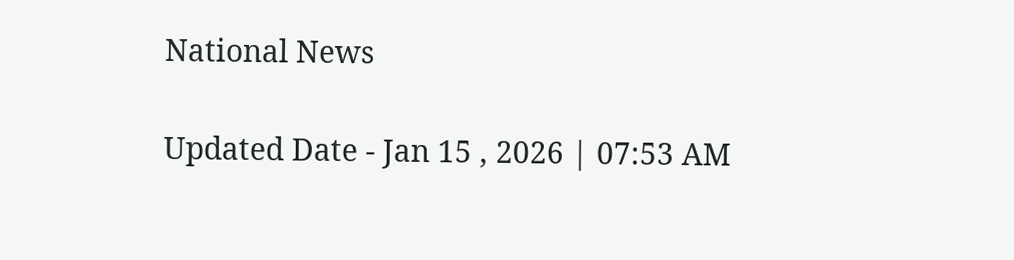National News

Updated Date - Jan 15 , 2026 | 07:53 AM